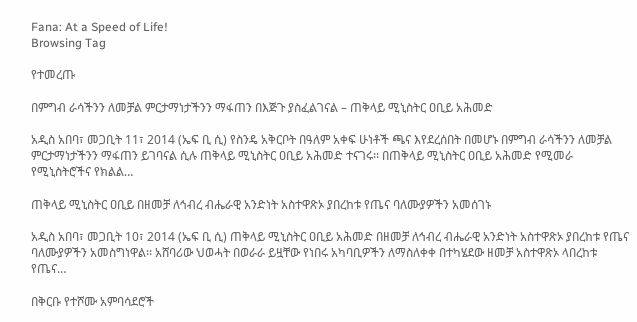Fana: At a Speed of Life!
Browsing Tag

የተመረጡ

በምግብ ራሳችንን ለመቻል ምርታማነታችንን ማፋጠን በእጅጉ ያስፈልገናል – ጠቅላይ ሚኒስትር ዐቢይ አሕመድ

አዲስ አበባ፣ መጋቢት 11፣ 2014 (ኤፍ ቢ ሲ) የስንዴ አቅርቦት በዓለም አቀፍ ሁነቶች ጫና እየደረሰበት በመሆኑ በምግብ ራሳችንን ለመቻል ምርታማነታችንን ማፋጠን ይገባናል ሲሉ ጠቅላይ ሚኒስትር ዐቢይ አሕመድ ተናገሩ፡፡ በጠቅላይ ሚኒስትር ዐቢይ አሕመድ የሚመራ የሚኒስትሮችና የክልል…

ጠቅላይ ሚኒስትር ዐቢይ በዘመቻ ለኅብረ ብሔራዊ አንድነት አስተዋጽኦ ያበረከቱ የጤና ባለሙያዎችን አመሰገኑ

አዲስ አበባ፣ መጋቢት 10፣ 2014 (ኤፍ ቢ ሲ) ጠቅላይ ሚኒስትር ዐቢይ አሕመድ በዘመቻ ለኅብረ ብሔራዊ አንድነት አስተዋጽኦ ያበረከቱ የጤና ባለሙያዎችን አመስግነዋል፡፡ አሸባሪው ህወሓት በወራራ ይዟቸው የነበሩ አካባቢዎችን ለማስለቀቀ በተካሄደው ዘመቻ አስተዋጽኦ ላበረከቱ የጤና…

በቅርቡ የተሾሙ አምባሳደሮች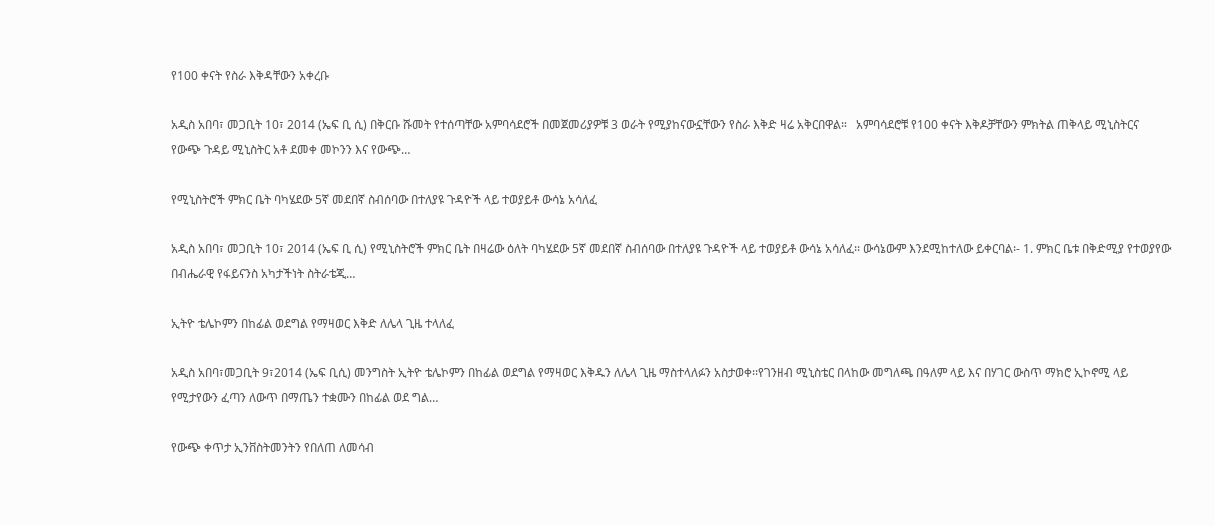የ100 ቀናት የስራ እቅዳቸውን አቀረቡ

አዲስ አበባ፣ መጋቢት 10፣ 2014 (ኤፍ ቢ ሲ) በቅርቡ ሹመት የተሰጣቸው አምባሳደሮች በመጀመሪያዎቹ 3 ወራት የሚያከናውኗቸውን የስራ እቅድ ዛሬ አቅርበዋል።   አምባሳደሮቹ የ100 ቀናት እቅዶቻቸውን ምክትል ጠቅላይ ሚኒስትርና የውጭ ጉዳይ ሚኒስትር አቶ ደመቀ መኮንን እና የውጭ…

የሚኒስትሮች ምክር ቤት ባካሄደው 5ኛ መደበኛ ስብሰባው በተለያዩ ጉዳዮች ላይ ተወያይቶ ውሳኔ አሳለፈ

አዲስ አበባ፣ መጋቢት 10፣ 2014 (ኤፍ ቢ ሲ) የሚኒስትሮች ምክር ቤት በዛሬው ዕለት ባካሄደው 5ኛ መደበኛ ስብሰባው በተለያዩ ጉዳዮች ላይ ተወያይቶ ውሳኔ አሳለፈ፡፡ ውሳኔውም እንደሚከተለው ይቀርባል፡- 1. ምክር ቤቱ በቅድሚያ የተወያየው በብሔራዊ የፋይናንስ አካታችነት ስትራቴጂ…

ኢትዮ ቴሌኮምን በከፊል ወደግል የማዛወር እቅድ ለሌላ ጊዜ ተላለፈ

አዲስ አበባ፣መጋቢት 9፣2014 (ኤፍ ቢሲ) መንግስት ኢትዮ ቴሌኮምን በከፊል ወደግል የማዛወር እቅዱን ለሌላ ጊዜ ማስተላለፉን አስታወቀ፡፡የገንዘብ ሚኒስቴር በላከው መግለጫ በዓለም ላይ እና በሃገር ውስጥ ማክሮ ኢኮኖሚ ላይ የሚታየውን ፈጣን ለውጥ በማጤን ተቋሙን በከፊል ወደ ግል…

የውጭ ቀጥታ ኢንቨስትመንትን የበለጠ ለመሳብ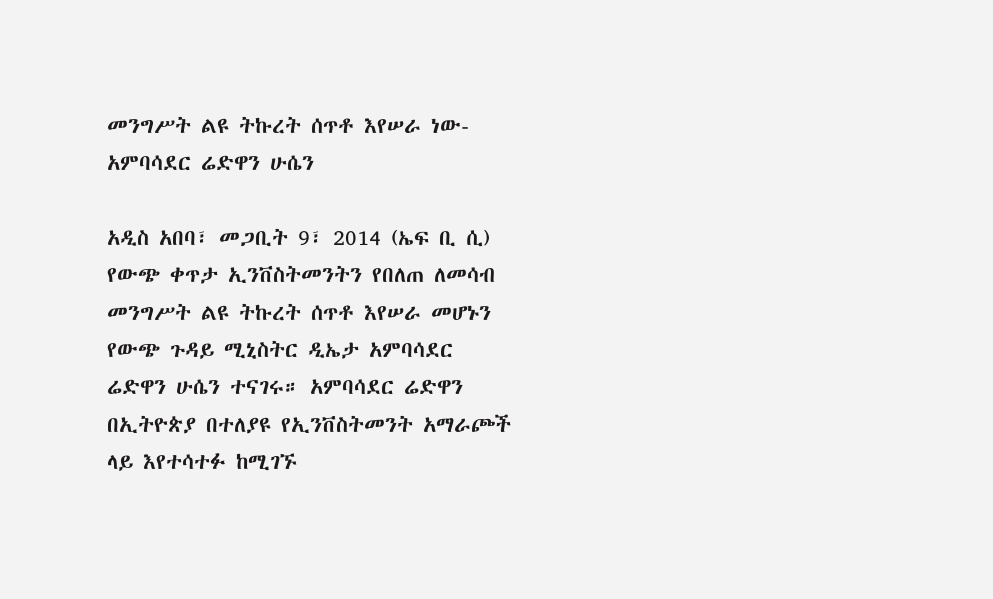መንግሥት ልዩ ትኩረት ሰጥቶ እየሠራ ነው- አምባሳደር ሬድዋን ሁሴን

አዲስ አበባ፣ መጋቢት 9፣ 2014 (ኤፍ ቢ ሲ) የውጭ ቀጥታ ኢንቨስትመንትን የበለጠ ለመሳብ መንግሥት ልዩ ትኩረት ሰጥቶ እየሠራ መሆኑን የውጭ ጉዳይ ሚኒስትር ዲኤታ አምባሳደር ሬድዋን ሁሴን ተናገሩ። አምባሳደር ሬድዋን በኢትዮጵያ በተለያዩ የኢንቨስትመንት አማራጮች ላይ እየተሳተፉ ከሚገኙ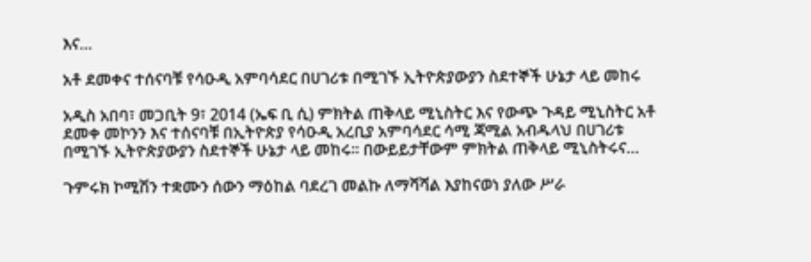እና…

አቶ ደመቀና ተሰናባቹ የሳዑዲ አምባሳደር በሀገሪቱ በሚገኙ ኢትዮጵያውያን ስደተኞች ሁኔታ ላይ መከሩ

አዲስ አበባ፣ መጋቢት 9፣ 2014 (ኤፍ ቢ ሲ) ምክትል ጠቅላይ ሚኒስትር እና የውጭ ጉዳይ ሚኒስትር አቶ ደመቀ መኮንን እና ተሰናባቹ በኢትዮጵያ የሳዑዲ አረቢያ አምባሳደር ሳሚ ጃሚል አብዱላህ በሀገሪቱ በሚገኙ ኢትዮጵያውያን ስደተኞች ሁኔታ ላይ መከሩ፡፡ በውይይታቸውም ምክትል ጠቅላይ ሚኒስትሩና…

ጉምሩክ ኮሚሽን ተቋሙን ሰውን ማዕከል ባደረገ መልኩ ለማሻሻል እያከናወነ ያለው ሥራ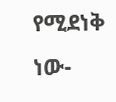የሚደነቅ ነው-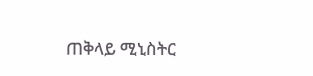ጠቅላይ ሚኒስትር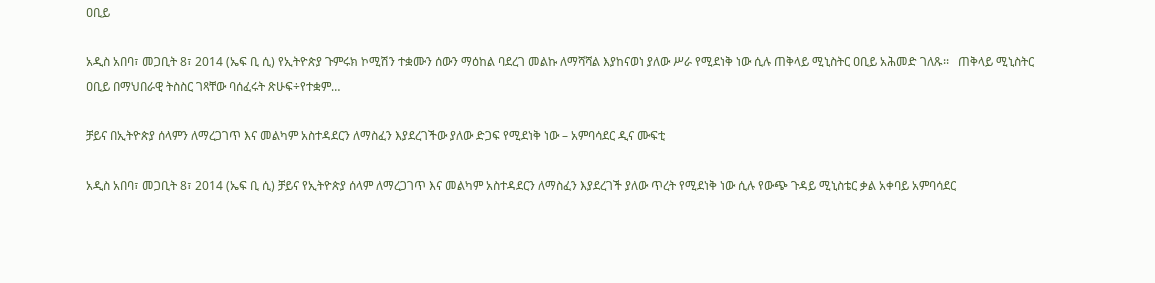ዐቢይ

አዲስ አበባ፣ መጋቢት 8፣ 2014 (ኤፍ ቢ ሲ) የኢትዮጵያ ጉምሩክ ኮሚሽን ተቋሙን ሰውን ማዕከል ባደረገ መልኩ ለማሻሻል እያከናወነ ያለው ሥራ የሚደነቅ ነው ሲሉ ጠቅላይ ሚኒስትር ዐቢይ አሕመድ ገለጹ፡፡   ጠቅላይ ሚኒስትር ዐቢይ በማህበራዊ ትስስር ገጻቸው ባሰፈሩት ጽሁፍ÷የተቋም…

ቻይና በኢትዮጵያ ሰላምን ለማረጋገጥ እና መልካም አስተዳደርን ለማስፈን እያደረገችው ያለው ድጋፍ የሚደነቅ ነው – አምባሳደር ዲና ሙፍቲ

አዲስ አበባ፣ መጋቢት 8፣ 2014 (ኤፍ ቢ ሲ) ቻይና የኢትዮጵያ ሰላም ለማረጋገጥ እና መልካም አስተዳደርን ለማስፈን እያደረገች ያለው ጥረት የሚደነቅ ነው ሲሉ የውጭ ጉዳይ ሚኒስቴር ቃል አቀባይ አምባሳደር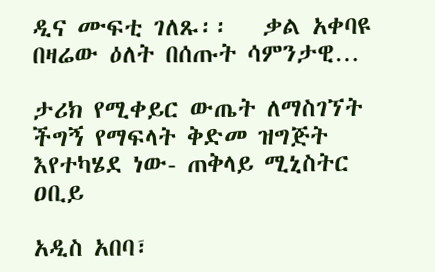ዲና ሙፍቲ ገለጹ፡፡   ቃል አቀባዩ በዛሬው ዕለት በሰጡት ሳምንታዊ…

ታሪክ የሚቀይር ውጤት ለማስገኘት ችግኝ የማፍላት ቅድመ ዝግጅት እየተካሄደ ነው- ጠቅላይ ሚኒስትር ዐቢይ

አዲስ አበባ፣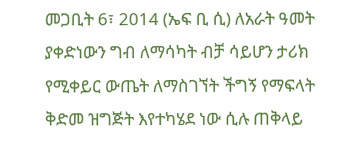መጋቢት 6፣ 2014 (ኤፍ ቢ ሲ) ለአራት ዓመት ያቀድነውን ግብ ለማሳካት ብቻ ሳይሆን ታሪክ የሚቀይር ውጤት ለማስገኘት ችግኝ የማፍላት ቅድመ ዝግጅት እየተካሄደ ነው ሲሉ ጠቅላይ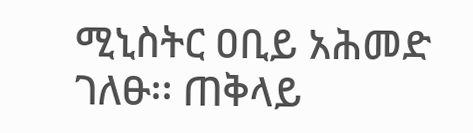ሚኒስትር ዐቢይ አሕመድ ገለፁ፡፡ ጠቅላይ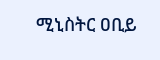ሚኒስትር ዐቢይ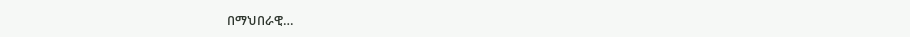በማህበራዊ…